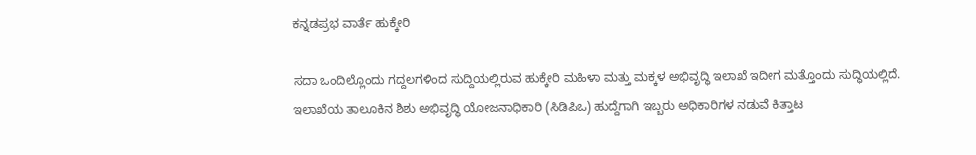ಕನ್ನಡಪ್ರಭ ವಾರ್ತೆ ಹುಕ್ಕೇರಿ

ಸದಾ ಒಂದಿಲ್ಲೊಂದು ಗದ್ದಲಗಳಿಂದ ಸುದ್ದಿಯಲ್ಲಿರುವ ಹುಕ್ಕೇರಿ ಮಹಿಳಾ ಮತ್ತು ಮಕ್ಕಳ ಅಭಿವೃದ್ಧಿ ಇಲಾಖೆ ಇದೀಗ ಮತ್ತೊಂದು ಸುದ್ಧಿಯಲ್ಲಿದೆ. ಇಲಾಖೆಯ ತಾಲೂಕಿನ ಶಿಶು ಅಭಿವೃದ್ಧಿ ಯೋಜನಾಧಿಕಾರಿ (ಸಿಡಿಪಿಒ) ಹುದ್ದೆಗಾಗಿ ಇಬ್ಬರು ಅಧಿಕಾರಿಗಳ ನಡುವೆ ಕಿತ್ತಾಟ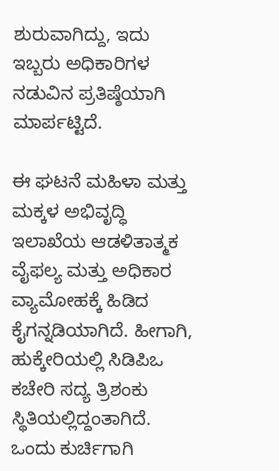ಶುರುವಾಗಿದ್ದು, ಇದು ಇಬ್ಬರು ಅಧಿಕಾರಿಗಳ ನಡುವಿನ ಪ್ರತಿಷ್ಠೆಯಾಗಿ ಮಾರ್ಪಟ್ಟಿದೆ.

ಈ ಘಟನೆ ಮಹಿಳಾ ಮತ್ತು ಮಕ್ಕಳ ಅಭಿವೃದ್ಧಿ ಇಲಾಖೆಯ ಆಡಳಿತಾತ್ಮಕ ವೈಫಲ್ಯ ಮತ್ತು ಅಧಿಕಾರ ವ್ಯಾಮೋಹಕ್ಕೆ ಹಿಡಿದ ಕೈಗನ್ನಡಿಯಾಗಿದೆ. ಹೀಗಾಗಿ, ಹುಕ್ಕೇರಿಯಲ್ಲಿ ಸಿಡಿಪಿಒ ಕಚೇರಿ ಸದ್ಯ ತ್ರಿಶಂಕು ಸ್ಥಿತಿಯಲ್ಲಿದ್ದಂತಾಗಿದೆ. ಒಂದು ಕುರ್ಚಿಗಾಗಿ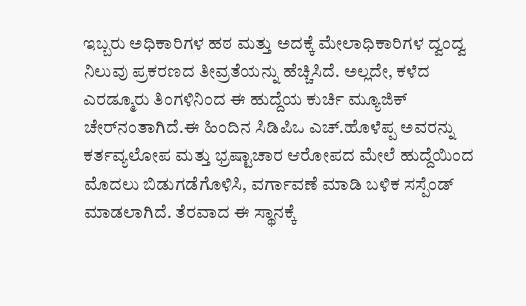ಇಬ್ಬರು ಅಧಿಕಾರಿಗಳ ಹಠ ಮತ್ತು ಅದಕ್ಕೆ ಮೇಲಾಧಿಕಾರಿಗಳ ದ್ವಂದ್ವ ನಿಲುವು ಪ್ರಕರಣದ ತೀವ್ರತೆಯನ್ನು ಹೆಚ್ಚಿಸಿದೆ. ಅಲ್ಲದೇ, ಕಳೆದ ಎರಡ್ಮೂರು ತಿಂಗಳಿನಿಂದ ಈ ಹುದ್ದೆಯ ಕುರ್ಚಿ ಮ್ಯೂಜಿಕ್ ಚೇರ್‌ನಂತಾಗಿದೆ.ಈ ಹಿಂದಿನ ಸಿಡಿಪಿಒ ಎಚ್.ಹೊಳೆಪ್ಪ ಅವರನ್ನು ಕರ್ತವ್ಯಲೋಪ ಮತ್ತು ಭ್ರಷ್ಟಾಚಾರ ಆರೋಪದ ಮೇಲೆ ಹುದ್ದೆಯಿಂದ ಮೊದಲು ಬಿಡುಗಡೆಗೊಳಿಸಿ, ವರ್ಗಾವಣೆ ಮಾಡಿ ಬಳಿಕ ಸಸ್ಪೆಂಡ್ ಮಾಡಲಾಗಿದೆ. ತೆರವಾದ ಈ ಸ್ಥಾನಕ್ಕೆ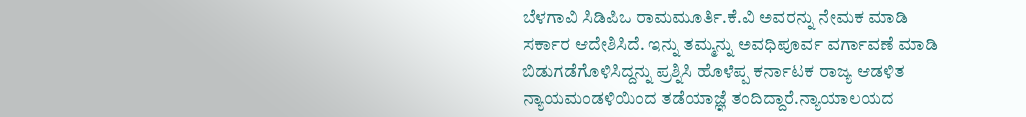ಬೆಳಗಾವಿ ಸಿಡಿಪಿಒ ರಾಮಮೂರ್ತಿ.ಕೆ.ವಿ ಅವರನ್ನು ನೇಮಕ ಮಾಡಿ ಸರ್ಕಾರ ಆದೇಶಿಸಿದೆ. ಇನ್ನು ತಮ್ಮನ್ನು ಅವಧಿಪೂರ್ವ ವರ್ಗಾವಣೆ ಮಾಡಿ ಬಿಡುಗಡೆಗೊಳಿಸಿದ್ದನ್ನು ಪ್ರಶ್ನಿಸಿ ಹೊಳೆಪ್ಪ ಕರ್ನಾಟಕ ರಾಜ್ಯ ಆಡಳಿತ ನ್ಯಾಯಮಂಡಳಿಯಿಂದ ತಡೆಯಾಜ್ಞೆ ತಂದಿದ್ದಾರೆ.ನ್ಯಾಯಾಲಯದ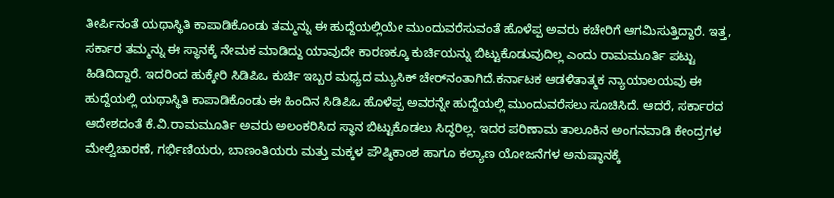ತೀರ್ಪಿನಂತೆ ಯಥಾಸ್ಥಿತಿ ಕಾಪಾಡಿಕೊಂಡು ತಮ್ಮನ್ನು ಈ ಹುದ್ದೆಯಲ್ಲಿಯೇ ಮುಂದುವರೆಸುವಂತೆ ಹೊಳೆಪ್ಪ ಅವರು ಕಚೇರಿಗೆ ಆಗಮಿಸುತ್ತಿದ್ದಾರೆ. ಇತ್ತ, ಸರ್ಕಾರ ತಮ್ಮನ್ನು ಈ ಸ್ಥಾನಕ್ಕೆ ನೇಮಕ ಮಾಡಿದ್ದು ಯಾವುದೇ ಕಾರಣಕ್ಕೂ ಕುರ್ಚಿಯನ್ನು ಬಿಟ್ಟುಕೊಡುವುದಿಲ್ಲ ಎಂದು ರಾಮಮೂರ್ತಿ ಪಟ್ಟು ಹಿಡಿದಿದ್ದಾರೆ. ಇದರಿಂದ ಹುಕ್ಕೇರಿ ಸಿಡಿಪಿಒ ಕುರ್ಚಿ ಇಬ್ಬರ ಮಧ್ಯದ ಮ್ಯುಸಿಕ್‌ ಚೇರ್‌ನಂತಾಗಿದೆ.ಕರ್ನಾಟಕ ಆಡಳಿತಾತ್ಮಕ ನ್ಯಾಯಾಲಯವು ಈ ಹುದ್ದೆಯಲ್ಲಿ ಯಥಾಸ್ಥಿತಿ ಕಾಪಾಡಿಕೊಂಡು ಈ ಹಿಂದಿನ ಸಿಡಿಪಿಒ ಹೊಳೆಪ್ಪ ಅವರನ್ನೇ ಹುದ್ದೆಯಲ್ಲಿ ಮುಂದುವರೆಸಲು ಸೂಚಿಸಿದೆ. ಆದರೆ, ಸರ್ಕಾರದ ಆದೇಶದಂತೆ ಕೆ.ವಿ.ರಾಮಮೂರ್ತಿ ಅವರು ಅಲಂಕರಿಸಿದ ಸ್ಥಾನ ಬಿಟ್ಟುಕೊಡಲು ಸಿದ್ಧರಿಲ್ಲ. ಇದರ ಪರಿಣಾಮ ತಾಲೂಕಿನ ಅಂಗನವಾಡಿ ಕೇಂದ್ರಗಳ ಮೇಲ್ವಿಚಾರಣೆ, ಗರ್ಭಿಣಿಯರು, ಬಾಣಂತಿಯರು ಮತ್ತು ಮಕ್ಕಳ ಪೌಷ್ಠಿಕಾಂಶ ಹಾಗೂ ಕಲ್ಯಾಣ ಯೋಜನೆಗಳ ಅನುಷ್ಠಾನಕ್ಕೆ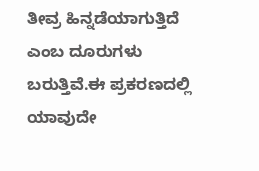ತೀವ್ರ ಹಿನ್ನಡೆಯಾಗುತ್ತಿದೆ ಎಂಬ ದೂರುಗಳು ಬರುತ್ತಿವೆ.ಈ ಪ್ರಕರಣದಲ್ಲಿ ಯಾವುದೇ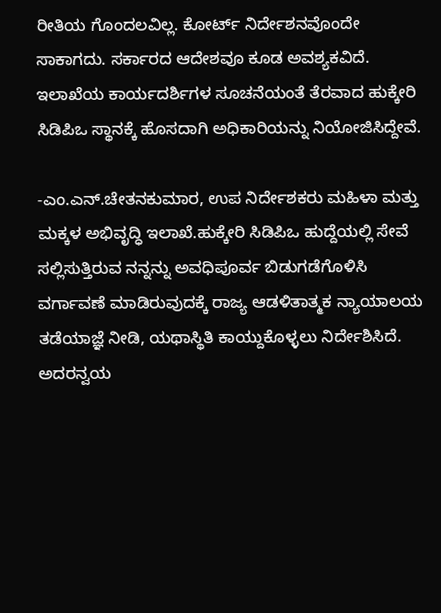ರೀತಿಯ ಗೊಂದಲವಿಲ್ಲ. ಕೋರ್ಟ್ ನಿರ್ದೇಶನವೊಂದೇ ಸಾಕಾಗದು. ಸರ್ಕಾರದ ಆದೇಶವೂ ಕೂಡ ಅವಶ್ಯಕವಿದೆ. ಇಲಾಖೆಯ ಕಾರ್ಯದರ್ಶಿಗಳ ಸೂಚನೆಯಂತೆ ತೆರವಾದ ಹುಕ್ಕೇರಿ ಸಿಡಿಪಿಒ ಸ್ಥಾನಕ್ಕೆ ಹೊಸದಾಗಿ ಅಧಿಕಾರಿಯನ್ನು ನಿಯೋಜಿಸಿದ್ದೇವೆ.

-ಎಂ.ಎನ್.ಚೇತನಕುಮಾರ, ಉಪ ನಿರ್ದೇಶಕರು ಮಹಿಳಾ ಮತ್ತು ಮಕ್ಕಳ ಅಭಿವೃದ್ಧಿ ಇಲಾಖೆ.ಹುಕ್ಕೇರಿ ಸಿಡಿಪಿಒ ಹುದ್ದೆಯಲ್ಲಿ ಸೇವೆ ಸಲ್ಲಿಸುತ್ತಿರುವ ನನ್ನನ್ನು ಅವಧಿಪೂರ್ವ ಬಿಡುಗಡೆಗೊಳಿಸಿ ವರ್ಗಾವಣೆ ಮಾಡಿರುವುದಕ್ಕೆ ರಾಜ್ಯ ಆಡಳಿತಾತ್ಮಕ ನ್ಯಾಯಾಲಯ ತಡೆಯಾಜ್ಞೆ ನೀಡಿ, ಯಥಾಸ್ಥಿತಿ ಕಾಯ್ದುಕೊಳ್ಳಲು ನಿರ್ದೇಶಿಸಿದೆ. ಅದರನ್ವಯ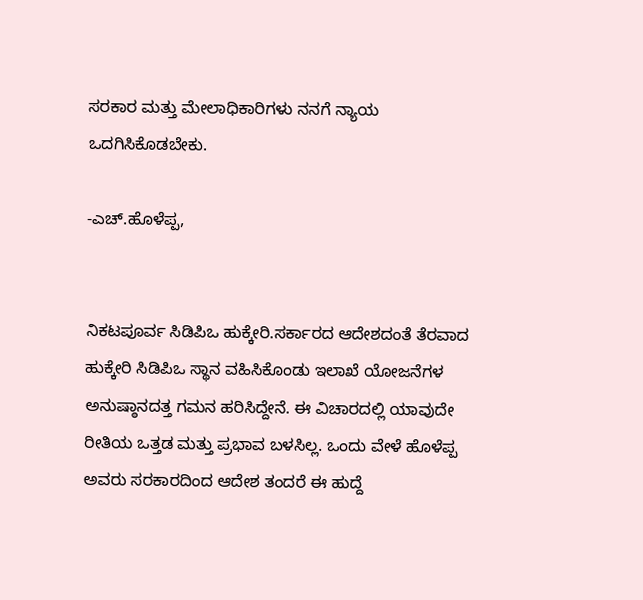ಸರಕಾರ ಮತ್ತು ಮೇಲಾಧಿಕಾರಿಗಳು ನನಗೆ ನ್ಯಾಯ ಒದಗಿಸಿಕೊಡಬೇಕು.

-ಎಚ್.ಹೊಳೆಪ್ಪ,


ನಿಕಟಪೂರ್ವ ಸಿಡಿಪಿಒ ಹುಕ್ಕೇರಿ.ಸರ್ಕಾರದ ಆದೇಶದಂತೆ ತೆರವಾದ ಹುಕ್ಕೇರಿ ಸಿಡಿಪಿಒ ಸ್ಥಾನ ವಹಿಸಿಕೊಂಡು ಇಲಾಖೆ ಯೋಜನೆಗಳ ಅನುಷ್ಠಾನದತ್ತ ಗಮನ ಹರಿಸಿದ್ದೇನೆ. ಈ ವಿಚಾರದಲ್ಲಿ ಯಾವುದೇ ರೀತಿಯ ಒತ್ತಡ ಮತ್ತು ಪ್ರಭಾವ ಬಳಸಿಲ್ಲ. ಒಂದು ವೇಳೆ ಹೊಳೆಪ್ಪ ಅವರು ಸರಕಾರದಿಂದ ಆದೇಶ ತಂದರೆ ಈ ಹುದ್ದೆ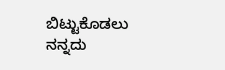ಬಿಟ್ಟುಕೊಡಲು ನನ್ನದು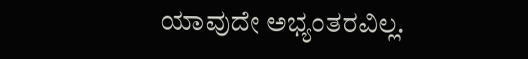ಯಾವುದೇ ಅಭ್ಯಂತರವಿಲ್ಲ.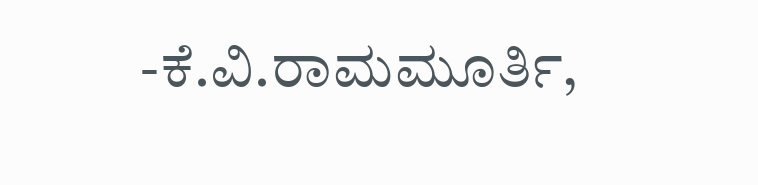-ಕೆ.ವಿ.ರಾಮಮೂರ್ತಿ,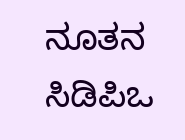ನೂತನ ಸಿಡಿಪಿಒ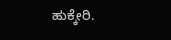ಹುಕ್ಕೇರಿ.